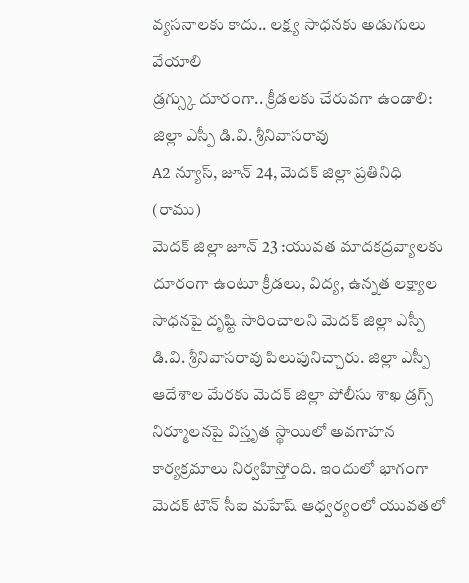వ్యసనాలకు కాదు.. లక్ష్య సాధనకు అడుగులు వేయాలి
డ్రగ్స్కు దూరంగా.. క్రీడలకు చేరువగా ఉండాలి: జిల్లా ఎస్పీ డి.వి. శ్రీనివాసరావు
A2 న్యూస్, జూన్ 24, మెదక్ జిల్లా ప్రతినిధి (రాము)
మెదక్ జిల్లా జూన్ 23 :యువత మాదకద్రవ్యాలకు దూరంగా ఉంటూ క్రీడలు, విద్య, ఉన్నత లక్ష్యాల సాధనపై దృష్టి సారించాలని మెదక్ జిల్లా ఎస్పీ డి.వి. శ్రీనివాసరావు పిలుపునిచ్చారు. జిల్లా ఎస్పీ ఆదేశాల మేరకు మెదక్ జిల్లా పోలీసు శాఖ డ్రగ్స్ నిర్మూలనపై విస్తృత స్థాయిలో అవగాహన కార్యక్రమాలు నిర్వహిస్తోంది. ఇందులో భాగంగా మెదక్ టౌన్ సీఐ మహేష్ ఆధ్వర్యంలో యువతలో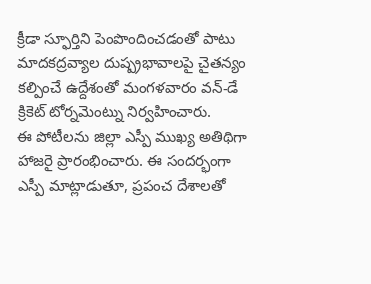క్రీడా స్ఫూర్తిని పెంపొందించడంతో పాటు మాదకద్రవ్యాల దుష్ప్రభావాలపై చైతన్యం కల్పించే ఉద్దేశంతో మంగళవారం వన్-డే క్రికెట్ టోర్నమెంట్ను నిర్వహించారు.
ఈ పోటీలను జిల్లా ఎస్పీ ముఖ్య అతిథిగా హాజరై ప్రారంభించారు. ఈ సందర్భంగా ఎస్పీ మాట్లాడుతూ, ప్రపంచ దేశాలతో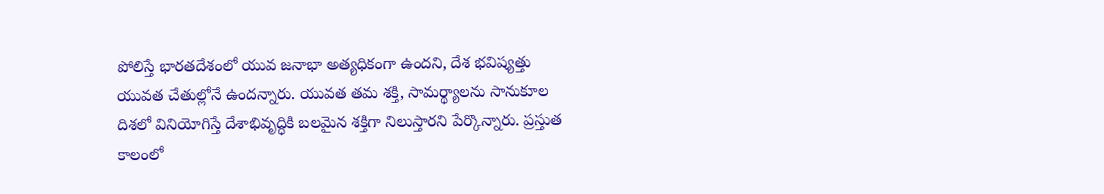పోలిస్తే భారతదేశంలో యువ జనాభా అత్యధికంగా ఉందని, దేశ భవిష్యత్తు యువత చేతుల్లోనే ఉందన్నారు. యువత తమ శక్తి, సామర్థ్యాలను సానుకూల దిశలో వినియోగిస్తే దేశాభివృద్ధికి బలమైన శక్తిగా నిలుస్తారని పేర్కొన్నారు. ప్రస్తుత కాలంలో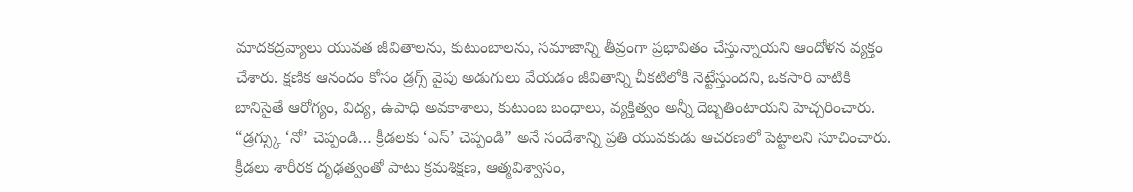మాదకద్రవ్యాలు యువత జీవితాలను, కుటుంబాలను, సమాజాన్ని తీవ్రంగా ప్రభావితం చేస్తున్నాయని ఆందోళన వ్యక్తం చేశారు. క్షణిక ఆనందం కోసం డ్రగ్స్ వైపు అడుగులు వేయడం జీవితాన్ని చీకటిలోకి నెట్టేస్తుందని, ఒకసారి వాటికి బానిసైతే ఆరోగ్యం, విద్య, ఉపాధి అవకాశాలు, కుటుంబ బంధాలు, వ్యక్తిత్వం అన్నీ దెబ్బతింటాయని హెచ్చరించారు. “డ్రగ్స్కు ‘నో’ చెప్పండి… క్రీడలకు ‘ఎస్’ చెప్పండి” అనే సందేశాన్ని ప్రతి యువకుడు ఆచరణలో పెట్టాలని సూచించారు. క్రీడలు శారీరక దృఢత్వంతో పాటు క్రమశిక్షణ, ఆత్మవిశ్వాసం,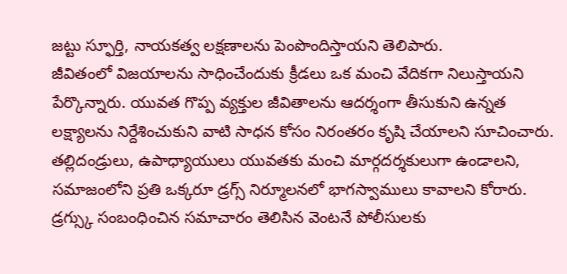జట్టు స్ఫూర్తి, నాయకత్వ లక్షణాలను పెంపొందిస్తాయని తెలిపారు.
జీవితంలో విజయాలను సాధించేందుకు క్రీడలు ఒక మంచి వేదికగా నిలుస్తాయని పేర్కొన్నారు. యువత గొప్ప వ్యక్తుల జీవితాలను ఆదర్శంగా తీసుకుని ఉన్నత లక్ష్యాలను నిర్దేశించుకుని వాటి సాధన కోసం నిరంతరం కృషి చేయాలని సూచించారు. తల్లిదండ్రులు, ఉపాధ్యాయులు యువతకు మంచి మార్గదర్శకులుగా ఉండాలని, సమాజంలోని ప్రతి ఒక్కరూ డ్రగ్స్ నిర్మూలనలో భాగస్వాములు కావాలని కోరారు. డ్రగ్స్కు సంబంధించిన సమాచారం తెలిసిన వెంటనే పోలీసులకు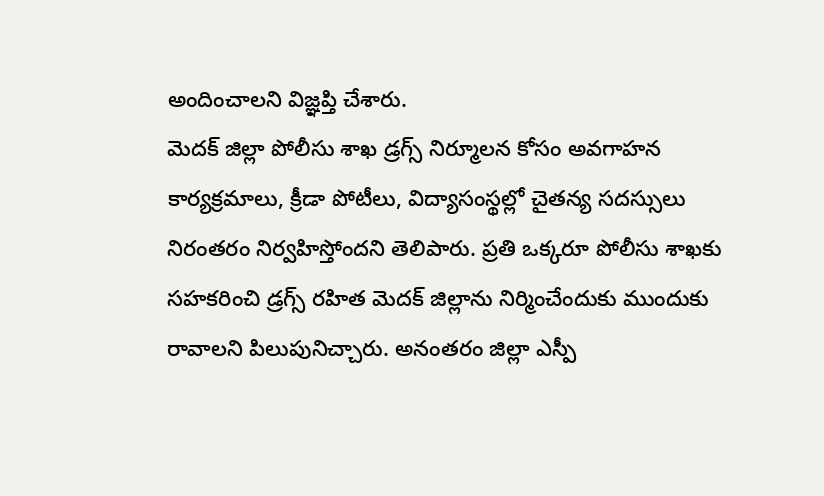అందించాలని విజ్ఞప్తి చేశారు.
మెదక్ జిల్లా పోలీసు శాఖ డ్రగ్స్ నిర్మూలన కోసం అవగాహన కార్యక్రమాలు, క్రీడా పోటీలు, విద్యాసంస్థల్లో చైతన్య సదస్సులు నిరంతరం నిర్వహిస్తోందని తెలిపారు. ప్రతి ఒక్కరూ పోలీసు శాఖకు సహకరించి డ్రగ్స్ రహిత మెదక్ జిల్లాను నిర్మించేందుకు ముందుకు రావాలని పిలుపునిచ్చారు. అనంతరం జిల్లా ఎస్పీ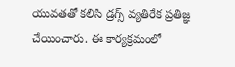యువతతో కలిసి డ్రగ్స్ వ్యతిరేక ప్రతిజ్ఞ చేయించారు. ఈ కార్యక్రమంలో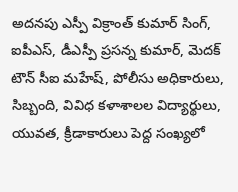అదనపు ఎస్పీ విక్రాంత్ కుమార్ సింగ్, ఐపీఎస్, డీఎస్పీ ప్రసన్న కుమార్, మెదక్ టౌన్ సీఐ మహేష్, పోలీసు అధికారులు, సిబ్బంది, వివిధ కళాశాలల విద్యార్థులు, యువత, క్రీడాకారులు పెద్ద సంఖ్యలో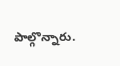పాల్గొన్నారు.